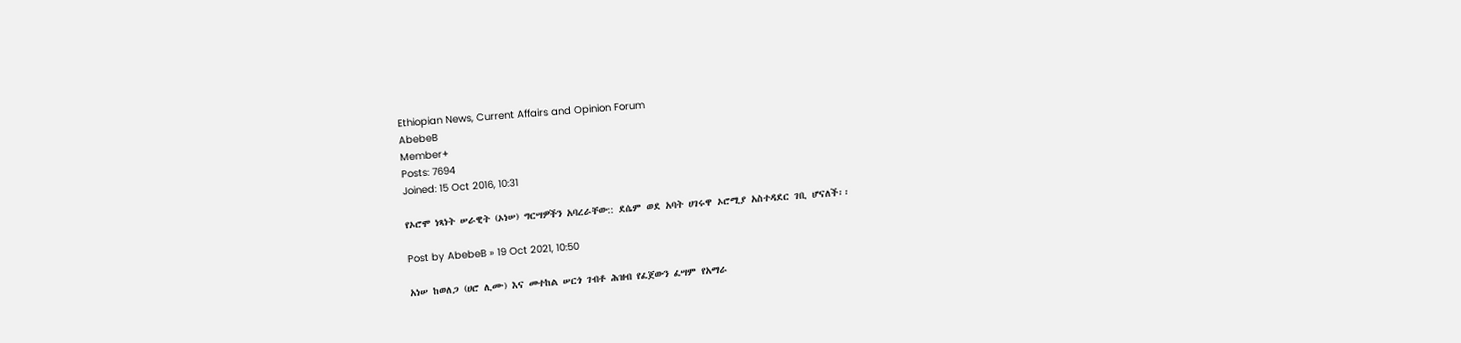Ethiopian News, Current Affairs and Opinion Forum
AbebeB
Member+
Posts: 7694
Joined: 15 Oct 2016, 10:31

የኦሮሞ ነጻነት ሠራዊት (ኦነሠ) ግርሣዎችን አባረራቸው:: ደሴም ወደ አባት ሀገሩዋ ኦሮሚያ አስተዳደር ገቢ ሆናለች፡፡

Post by AbebeB » 19 Oct 2021, 10:50

አነሠ ከወለጋ (ሀሮ ሊሙ) እና መተከል ሠርጎ ገብቶ ሕዝብ የፈጀውን ፈሣም የአማራ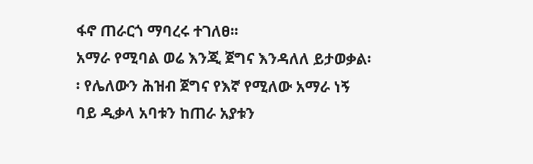ፋኖ ጠራርጎ ማባረሩ ተገለፀ፡፡
አማራ የሚባል ወሬ እንጂ ጀግና እንዳለለ ይታወቃል፡፡ የሌለውን ሕዝብ ጀግና የእኛ የሚለው አማራ ነኝ ባይ ዲቃላ አባቱን ከጠራ አያቱን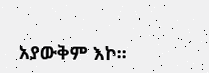አያውቅም እኮ፡፡